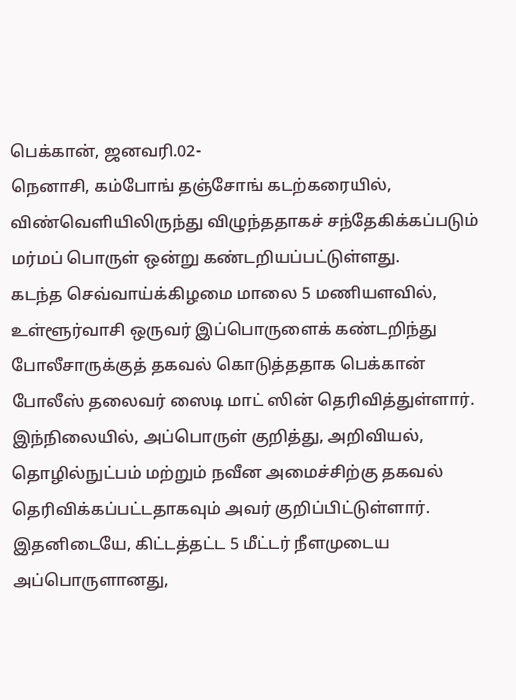பெக்கான், ஜனவரி.02-
நெனாசி, கம்போங் தஞ்சோங் கடற்கரையில், விண்வெளியிலிருந்து விழுந்ததாகச் சந்தேகிக்கப்படும் மர்மப் பொருள் ஒன்று கண்டறியப்பட்டுள்ளது.
கடந்த செவ்வாய்க்கிழமை மாலை 5 மணியளவில், உள்ளூர்வாசி ஒருவர் இப்பொருளைக் கண்டறிந்து போலீசாருக்குத் தகவல் கொடுத்ததாக பெக்கான் போலீஸ் தலைவர் ஸைடி மாட் ஸின் தெரிவித்துள்ளார்.
இந்நிலையில், அப்பொருள் குறித்து, அறிவியல், தொழில்நுட்பம் மற்றும் நவீன அமைச்சிற்கு தகவல் தெரிவிக்கப்பட்டதாகவும் அவர் குறிப்பிட்டுள்ளார்.
இதனிடையே, கிட்டத்தட்ட 5 மீட்டர் நீளமுடைய அப்பொருளானது,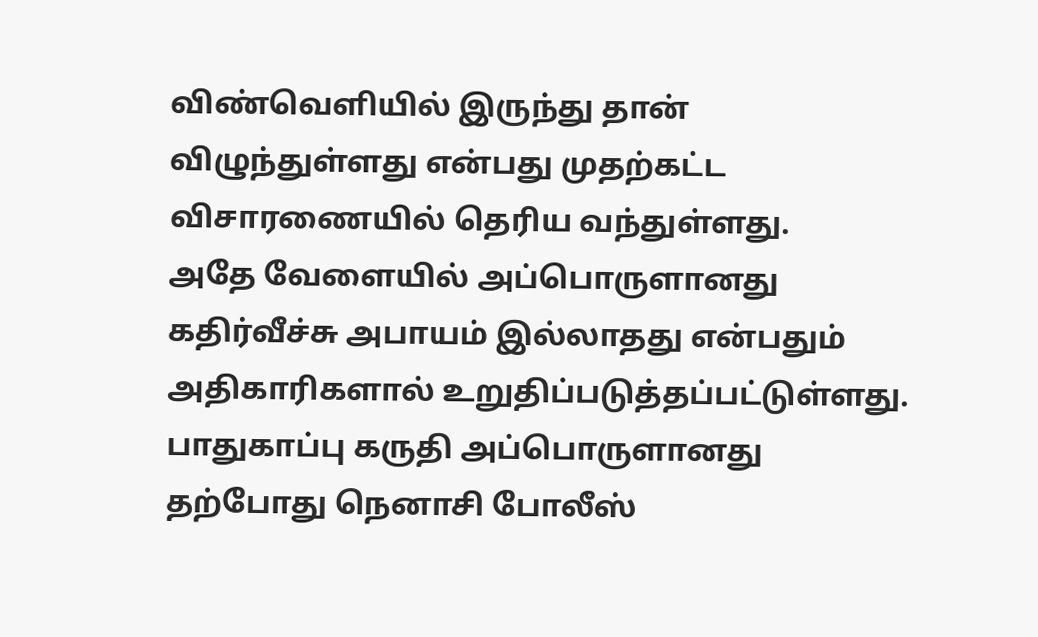விண்வெளியில் இருந்து தான் விழுந்துள்ளது என்பது முதற்கட்ட விசாரணையில் தெரிய வந்துள்ளது.
அதே வேளையில் அப்பொருளானது கதிர்வீச்சு அபாயம் இல்லாதது என்பதும் அதிகாரிகளால் உறுதிப்படுத்தப்பட்டுள்ளது.
பாதுகாப்பு கருதி அப்பொருளானது தற்போது நெனாசி போலீஸ்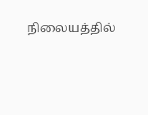நிலையத்தில்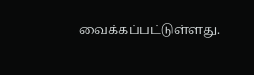வைக்கப்பட்டுள்ளது.